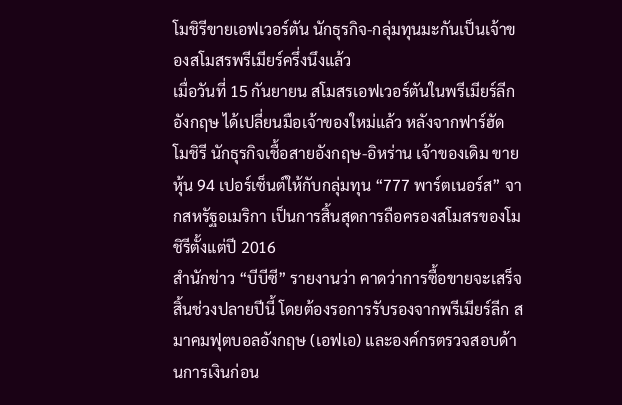โมชิรีขายเอฟเวอร์ตัน นักธุรกิจ-กลุ่มทุนมะกันเป็นเจ้าของสโมสรพรีเมียร์ครึ่งนึงแล้ว
เมื่อวันที่ 15 กันยายน สโมสรเอฟเวอร์ตันในพรีเมียร์ลีก อังกฤษ ได้เปลี่ยนมือเจ้าของใหม่แล้ว หลังจากฟาร์ฮัด โมชิรี นักธุรกิจเชื้อสายอังกฤษ-อิหร่าน เจ้าของเดิม ขายหุ้น 94 เปอร์เซ็นต์ให้กับกลุ่มทุน “777 พาร์ตเนอร์ส” จากสหรัฐอเมริกา เป็นการสิ้นสุดการถือครองสโมสรของโมชิรีตั้งแต่ปี 2016
สำนักข่าว “บีบีซี” รายงานว่า คาดว่าการซื้อขายจะเสร็จสิ้นช่วงปลายปีนี้ โดยต้องรอการรับรองจากพรีเมียร์ลีก สมาคมฟุตบอลอังกฤษ (เอฟเอ) และองค์กรตรวจสอบด้านการเงินก่อน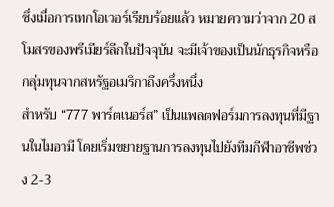ซึ่งเมื่อการเทกโอเวอร์เรียบร้อยแล้ว หมายความว่าจาก 20 สโมสรของพรีเมียร์ลีกในปัจจุบัน จะมีเจ้าของเป็นนักธุรกิจหรือกลุ่มทุนจากสหรัฐอเมริกาถึงครึ่งหนึ่ง
สำหรับ “777 พาร์ตเนอร์ส” เป็นแพลตฟอร์มการลงทุนที่มีฐานในไมอามี โดยเริ่มขยายฐานการลงทุนไปยังทีมกีฬาอาชีพช่วง 2-3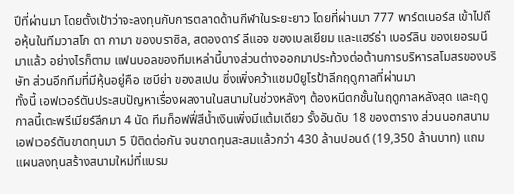ปีที่ผ่านมา โดยตั้งเป้าว่าจะลงทุนกับการตลาดด้านกีฬาในระยะยาว โดยที่ผ่านมา 777 พาร์ตเนอร์ส เข้าไปถือหุ้นในทีมวาสโก ดา กามา ของบราซิล, สตองดาร์ ลีแอจ ของเบลเยียม และแฮร์ธ่า เบอร์ลิน ของเยอรมนีมาแล้ว อย่างไรก็ตาม แฟนบอลของทีมเหล่านี้บางส่วนต่างออกมาประท้วงต่อต้านการบริหารสโมสรของบริษัท ส่วนอีกทีมที่มีหุ้นอยู่คือ เซบีย่า ของสเปน ซึ่งเพิ่งคว้าแชมป์ยูโรป้าลีกฤดูกาลที่ผ่านมา
ทั้งนี้ เอฟเวอร์ตันประสบปัญหาเรื่องผลงานในสนามในช่วงหลังๆ ต้องหนีตกชั้นในฤดูกาลหลังสุด และฤดูกาลนี้เตะพรีเมียร์ลีกมา 4 นัด ทีมท็อฟฟี่สีน้ำเงินเพิ่งมีแต้มเดียว รั้งอันดับ 18 ของตาราง ส่วนนอกสนาม เอฟเวอร์ตันขาดทุนมา 5 ปีติดต่อกัน จนขาดทุนสะสมแล้วกว่า 430 ล้านปอนด์ (19,350 ล้านบาท) แถมแผนลงทุนสร้างสนามใหม่ที่แบรม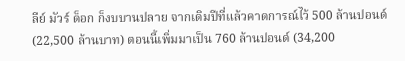ลีย์ มัวร์ ด็อก ก็งบบานปลาย จากเดิมปีที่แล้วคาดการณ์ไว้ 500 ล้านปอนด์ (22,500 ล้านบาท) ตอนนี้เพิ่มมาเป็น 760 ล้านปอนด์ (34,200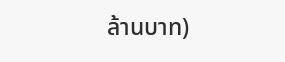ล้านบาท)